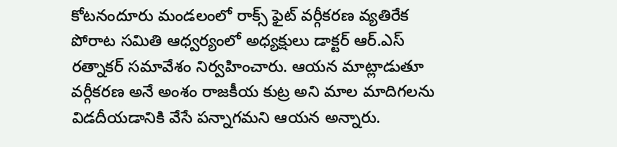కోటనందూరు మండలంలో రాక్స్ ఫైట్ వర్గీకరణ వ్యతిరేక పోరాట సమితి ఆధ్వర్యంలో అధ్యక్షులు డాక్టర్ ఆర్.ఎస్ రత్నాకర్ సమావేశం నిర్వహించారు. ఆయన మాట్లాడుతూ వర్గీకరణ అనే అంశం రాజకీయ కుట్ర అని మాల మాదిగలను విడదీయడానికి వేసే పన్నాగమని ఆయన అన్నారు.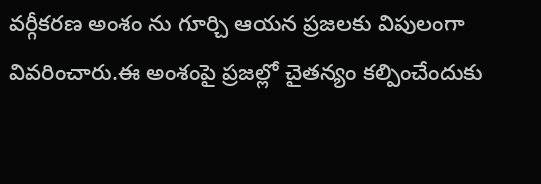వర్గీకరణ అంశం ను గూర్చి ఆయన ప్రజలకు విపులంగా వివరించారు.ఈ అంశంపై ప్రజల్లో చైతన్యం కల్పించేందుకు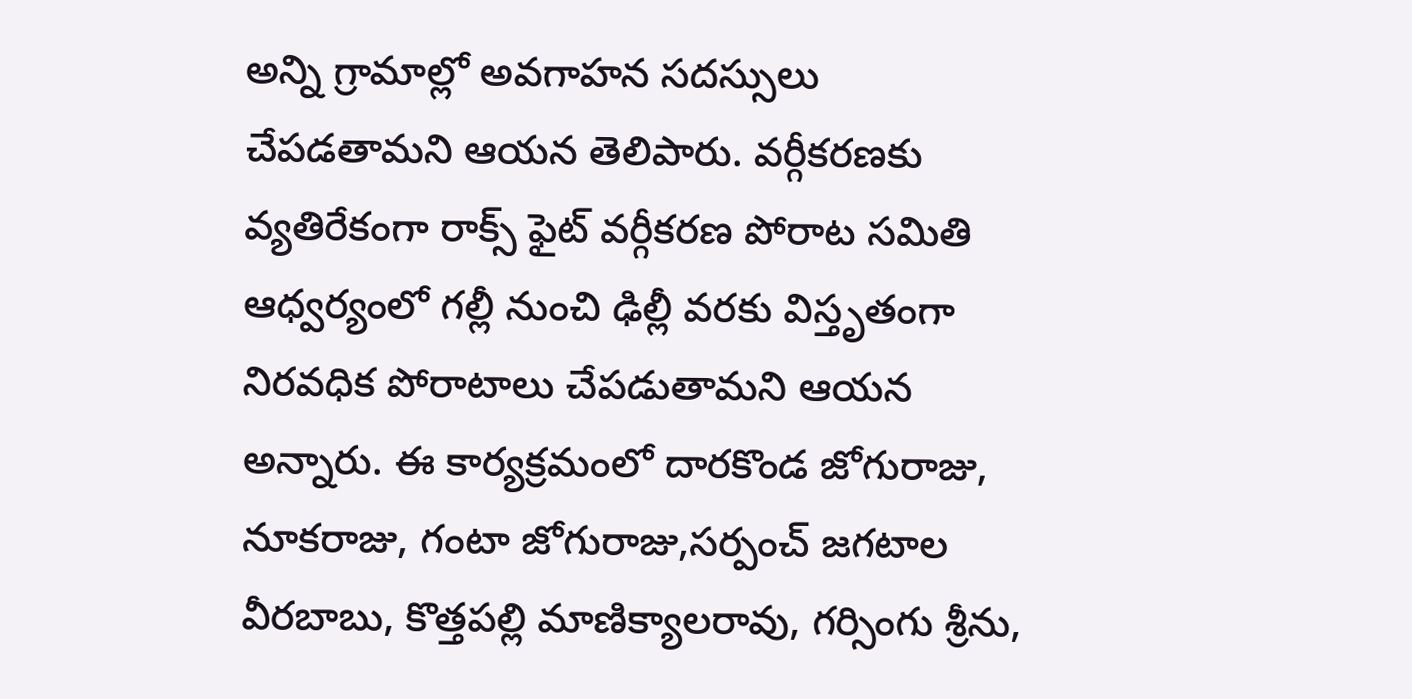అన్ని గ్రామాల్లో అవగాహన సదస్సులు చేపడతామని ఆయన తెలిపారు. వర్గీకరణకు వ్యతిరేకంగా రాక్స్ ఫైట్ వర్గీకరణ పోరాట సమితి ఆధ్వర్యంలో గల్లీ నుంచి ఢిల్లీ వరకు విస్తృతంగా నిరవధిక పోరాటాలు చేపడుతామని ఆయన అన్నారు. ఈ కార్యక్రమంలో దారకొండ జోగురాజు, నూకరాజు, గంటా జోగురాజు,సర్పంచ్ జగటాల వీరబాబు, కొత్తపల్లి మాణిక్యాలరావు, గర్సింగు శ్రీను,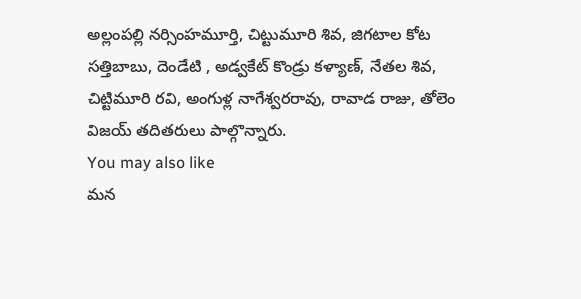అల్లంపల్లి నర్సింహమూర్తి, చిట్టుమూరి శివ, జిగటాల కోట సత్తిబాబు, దెండేటి , అడ్వకేట్ కొండ్రు కళ్యాణ్, నేతల శివ, చిట్టిమూరి రవి, అంగుళ్ల నాగేశ్వరరావు, రావాడ రాజు, తోలెం విజయ్ తదితరులు పాల్గొన్నారు.
You may also like
మన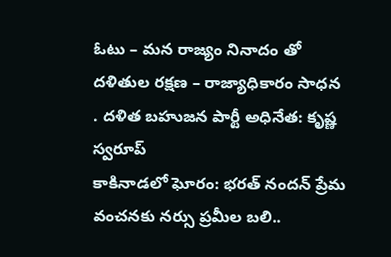ఓటు – మన రాజ్యం నినాదం తో దళితుల రక్షణ – రాజ్యాధికారం సాధన . దళిత బహుజన పార్టీ అధినేత: కృష్ణ స్వరూప్
కాకినాడలో ఘోరం: భరత్ నందన్ ప్రేమ వంచనకు నర్సు ప్రమీల బలి..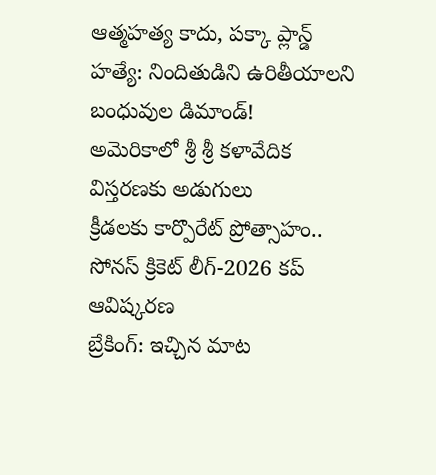ఆత్మహత్య కాదు, పక్కా ప్లాన్డ్ హత్యే: నిందితుడిని ఉరితీయాలని బంధువుల డిమాండ్!
అమెరికాలో శ్రీ శ్రీ కళావేదిక విస్తరణకు అడుగులు
క్రీడలకు కార్పొరేట్ ప్రోత్సాహం.. సోనస్ క్రికెట్ లీగ్-2026 కప్ ఆవిష్కరణ
బ్రేకింగ్: ఇచ్చిన మాట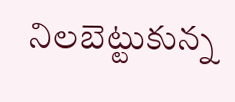నిలబెట్టుకున్న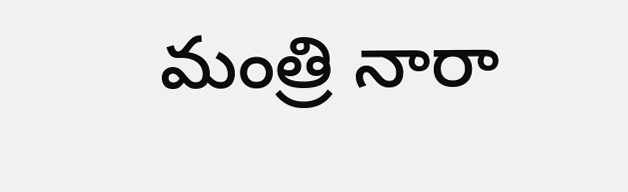మంత్రి నారా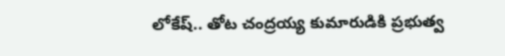లోకేష్.. తోట చంద్రయ్య కుమారుడికి ప్రభుత్వ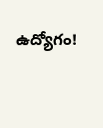ఉద్యోగం!